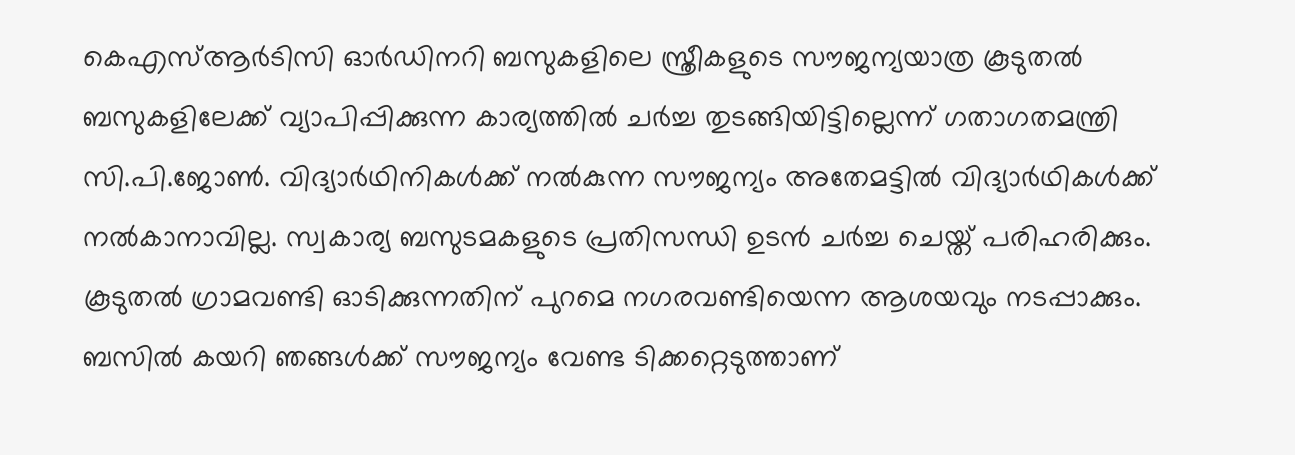കെഎസ്ആര്‍ടിസി ഓര്‍ഡിനറി ബസുകളിലെ സ്ത്രീകളുടെ സൗജന്യയാത്ര കൂടുതല്‍ ബസുകളിലേക്ക് വ്യാപിപ്പിക്കുന്ന കാര്യത്തില്‍ ചര്‍ച്ച തുടങ്ങിയിട്ടില്ലെന്ന് ഗതാഗതമന്ത്രി സി.പി.ജോണ്‍. വിദ്യാര്‍ഥിനികള്‍ക്ക് നല്‍കുന്ന സൗജന്യം അതേമട്ടില്‍ വിദ്യാര്‍ഥികള്‍ക്ക് നല്‍കാനാവില്ല. സ്വകാര്യ ബസുടമകളുടെ പ്രതിസന്ധി ഉടന്‍ ചര്‍ച്ച ചെയ്ത് പരിഹരിക്കും. കൂടുതല്‍ ഗ്രാമവണ്ടി ഓടിക്കുന്നതിന് പുറമെ നഗരവണ്ടിയെന്ന ആശയവും നടപ്പാക്കും. ബസില്‍ കയറി ‍ഞങ്ങള്‍ക്ക് സൗജന്യം വേണ്ട ടിക്കറ്റെടുത്താണ്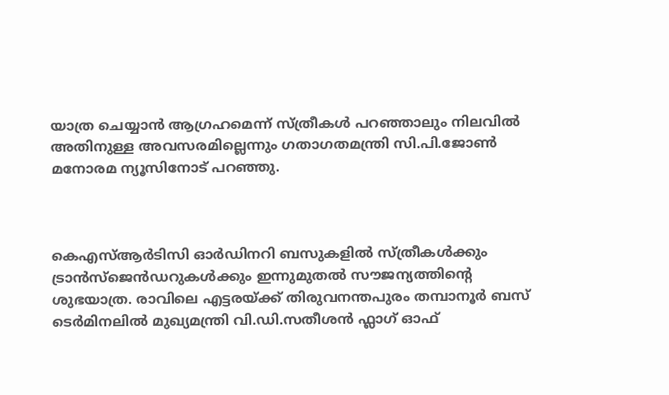യാത്ര ചെയ്യാന്‍ ആഗ്രഹമെന്ന് സ്ത്രീകള്‍ പറഞ്ഞാലും നിലവില്‍ അതിനുള്ള അവസരമില്ലെന്നും ഗതാഗതമന്ത്രി സി.പി.ജോണ്‍ മനോരമ ന്യൂസിനോട് പറഞ്ഞു.



കെഎസ്ആർടിസി ഓർഡിനറി ബസുകളിൽ സ്ത്രീകൾക്കും ട്രാൻസ്ജെൻഡറുകൾക്കും ഇന്നുമുതൽ സൗജന്യത്തിന്റെ ശുഭയാത്ര. രാവിലെ എട്ടരയ്ക്ക് തിരുവനന്തപുരം തമ്പാനൂർ ബസ് ടെർമിനലിൽ മുഖ്യമന്ത്രി വി.ഡി.സതീശൻ ഫ്ലാഗ് ഓഫ്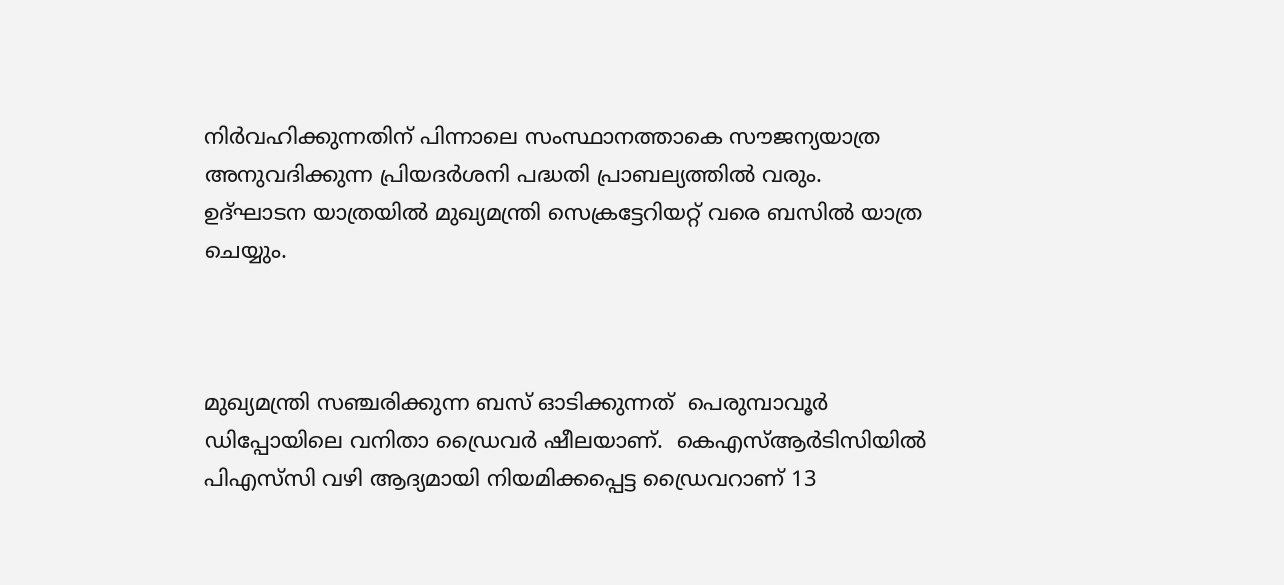നിർവഹിക്കുന്നതിന് പിന്നാലെ സംസ്ഥാനത്താകെ സൗജന്യയാത്ര അനുവദിക്കുന്ന പ്രിയദർശനി പദ്ധതി പ്രാബല്യത്തിൽ വരും. ഉദ്ഘാടന യാത്രയിൽ മുഖ്യമന്ത്രി സെക്രട്ടേറിയറ്റ് വരെ ബസിൽ യാത്ര ചെയ്യും.



മുഖ്യമന്ത്രി സഞ്ചരിക്കുന്ന ബസ് ഓടിക്കുന്നത്  പെരുമ്പാവൂര്‍ ഡിപ്പോയിലെ വനിതാ ഡ്രൈവർ ഷീലയാണ്.  കെഎസ്ആര്‍ടിസിയില്‍ പിഎസ്‍സി വഴി ആദ്യമായി നിയമിക്കപ്പെട്ട ഡ്രൈവറാണ് 13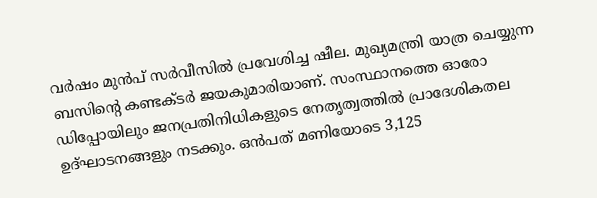വര്‍ഷം മുന്‍പ് സര്‍വീസില്‍ പ്രവേശിച്ച ഷീല. മുഖ്യമന്ത്രി യാത്ര ചെയ്യുന്ന ബസിന്റെ കണ്ടക്ടർ ജയകുമാരിയാണ്. സംസ്ഥാനത്തെ ഓരോ ഡിപ്പോയിലും ജനപ്രതിനിധികളുടെ നേതൃത്വത്തിൽ പ്രാദേശികതല ഉദ്ഘാടനങ്ങളും നടക്കും. ഒൻപത് മണിയോടെ 3,125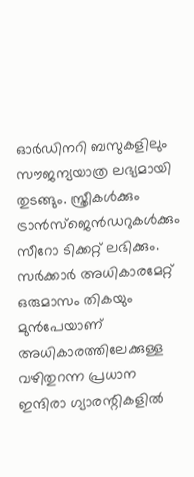ഓർഡിനറി ബസുകളിലും സൗജന്യയാത്ര ലഭ്യമായി തുടങ്ങും. സ്ത്രീകൾക്കും ട്രാൻസ്ജെൻഡറുകൾക്കും സീറോ ടിക്കറ്റ് ലഭിക്കും. സർക്കാർ അധികാരമേറ്റ് ഒരുമാസം തികയും മുൻപേയാണ് അധികാരത്തിലേക്കുള്ള വഴിതുറന്ന പ്രധാന ഇന്ദിരാ ഗ്യാരന്റികളില്‍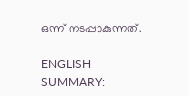ഒന്ന് നടപ്പാകുന്നത്.

ENGLISH SUMMARY: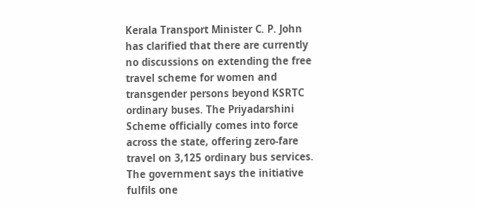Kerala Transport Minister C. P. John has clarified that there are currently no discussions on extending the free travel scheme for women and transgender persons beyond KSRTC ordinary buses. The Priyadarshini Scheme officially comes into force across the state, offering zero-fare travel on 3,125 ordinary bus services. The government says the initiative fulfils one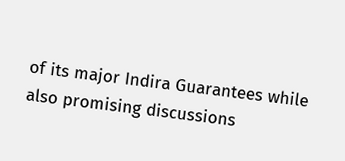of its major Indira Guarantees while also promising discussions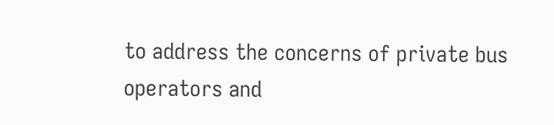to address the concerns of private bus operators and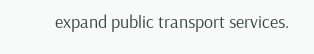expand public transport services.